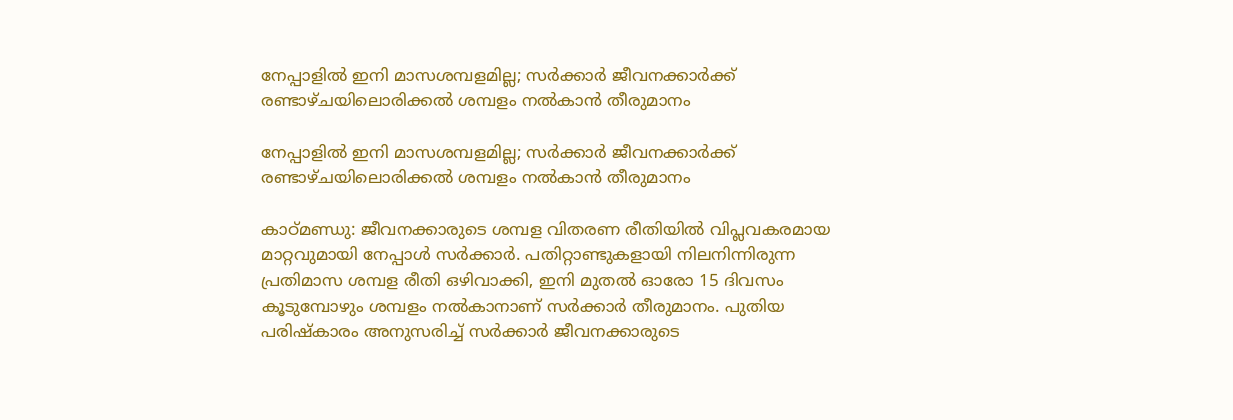നേപ്പാളിൽ ഇനി മാസശമ്പളമില്ല; സർക്കാർ ജീവനക്കാർക്ക് രണ്ടാഴ്ചയിലൊരിക്കൽ ശമ്പളം നൽകാൻ തീരുമാനം

നേപ്പാളിൽ ഇനി മാസശമ്പളമില്ല; സർക്കാർ ജീവനക്കാർക്ക് രണ്ടാഴ്ചയിലൊരിക്കൽ ശമ്പളം നൽകാൻ തീരുമാനം

കാഠ്മണ്ഡു: ജീവനക്കാരുടെ ശമ്പള വിതരണ രീതിയിൽ വിപ്ലവകരമായ മാറ്റവുമായി നേപ്പാൾ സർക്കാർ. പതിറ്റാണ്ടുകളായി നിലനിന്നിരുന്ന പ്രതിമാസ ശമ്പള രീതി ഒഴിവാക്കി, ഇനി മുതൽ ഓരോ 15 ദിവസം കൂടുമ്പോഴും ശമ്പളം നൽകാനാണ് സർക്കാർ തീരുമാനം. പുതിയ പരിഷ്കാരം അനുസരിച്ച് സർക്കാർ ജീവനക്കാരുടെ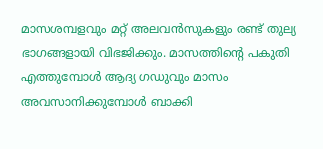മാസശമ്പളവും മറ്റ് അലവൻസുകളും രണ്ട് തുല്യ ഭാഗങ്ങളായി വിഭജിക്കും. മാസത്തിന്റെ പകുതി എത്തുമ്പോൾ ആദ്യ ഗഡുവും മാസം അവസാനിക്കുമ്പോൾ ബാക്കി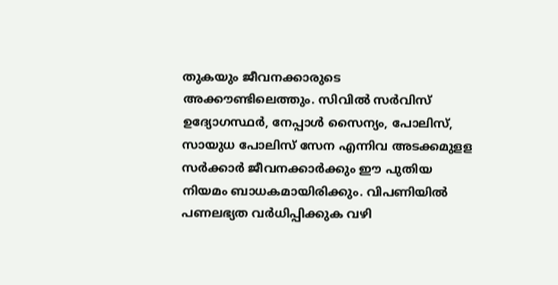തുകയും ജീവനക്കാരുടെ അക്കൗണ്ടിലെത്തും. സിവിൽ സർവിസ് ഉദ്യോഗസ്ഥർ, നേപ്പാൾ സൈന്യം, പോലിസ്, സായുധ പോലിസ് സേന എന്നിവ അടക്കമുളള സർക്കാർ ജീവനക്കാർക്കും ഈ പുതിയ നിയമം ബാധകമായിരിക്കും. വിപണിയിൽ പണലഭ്യത വർധിപ്പിക്കുക വഴി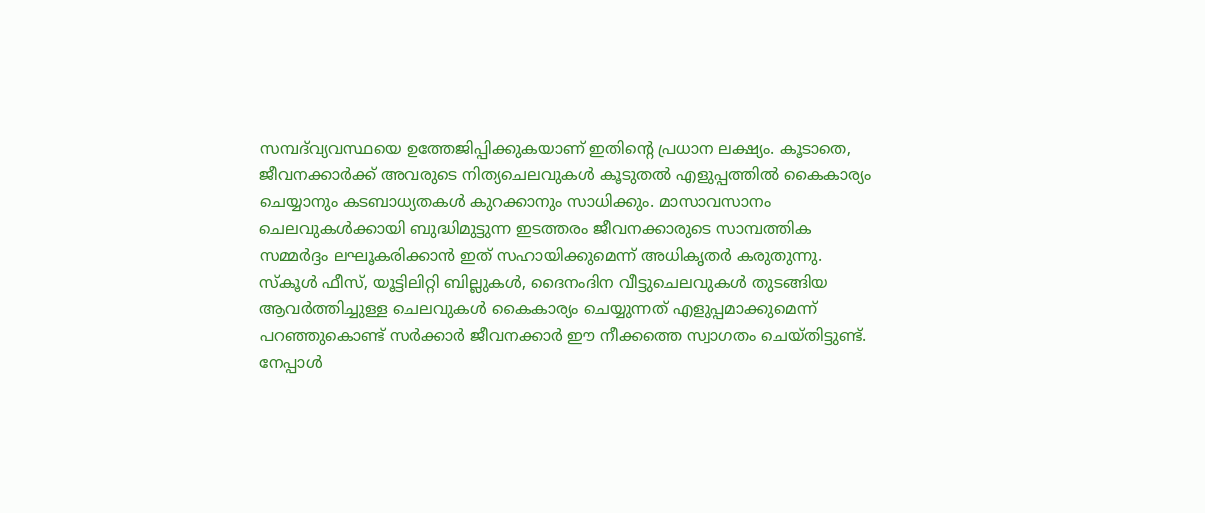സമ്പദ്‌വ്യവസ്ഥയെ ഉത്തേജിപ്പിക്കുകയാണ് ഇതിന്റെ പ്രധാന ലക്ഷ്യം. കൂടാതെ, ജീവനക്കാർക്ക് അവരുടെ നിത്യചെലവുകൾ കൂടുതൽ എളുപ്പത്തിൽ കൈകാര്യം ചെയ്യാനും കടബാധ്യതകൾ കുറക്കാനും സാധിക്കും. മാസാവസാനം ചെലവുകൾക്കായി ബുദ്ധിമുട്ടുന്ന ഇടത്തരം ജീവനക്കാരുടെ സാമ്പത്തിക സമ്മർദ്ദം ലഘൂകരിക്കാൻ ഇത് സഹായിക്കുമെന്ന് അധികൃതർ കരുതുന്നു. സ്കൂൾ ഫീസ്, യൂട്ടിലിറ്റി ബില്ലുകൾ, ദൈനംദിന വീട്ടുചെലവുകൾ തുടങ്ങിയ ആവർത്തിച്ചുള്ള ചെലവുകൾ കൈകാര്യം ചെയ്യുന്നത് എളുപ്പമാക്കുമെന്ന് പറഞ്ഞുകൊണ്ട് സർക്കാർ ജീവനക്കാർ ഈ നീക്കത്തെ സ്വാഗതം ചെയ്തിട്ടുണ്ട്. നേപ്പാൾ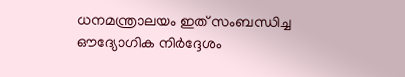ധനമന്ത്രാലയം ഇത് സംബന്ധിച്ച ഔദ്യോഗിക നിർദ്ദേശം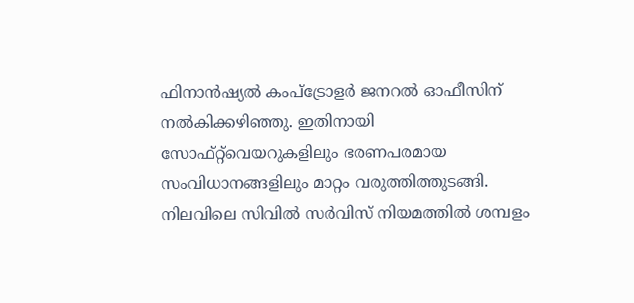ഫിനാൻഷ്യൽ കംപ്‌ട്രോളർ ജനറൽ ഓഫീസിന് നൽകിക്കഴിഞ്ഞു. ഇതിനായി സോഫ്റ്റ്‌വെയറുകളിലും ഭരണപരമായ സംവിധാനങ്ങളിലും മാറ്റം വരുത്തിത്തുടങ്ങി. നിലവിലെ സിവിൽ സർവിസ് നിയമത്തിൽ ശമ്പളം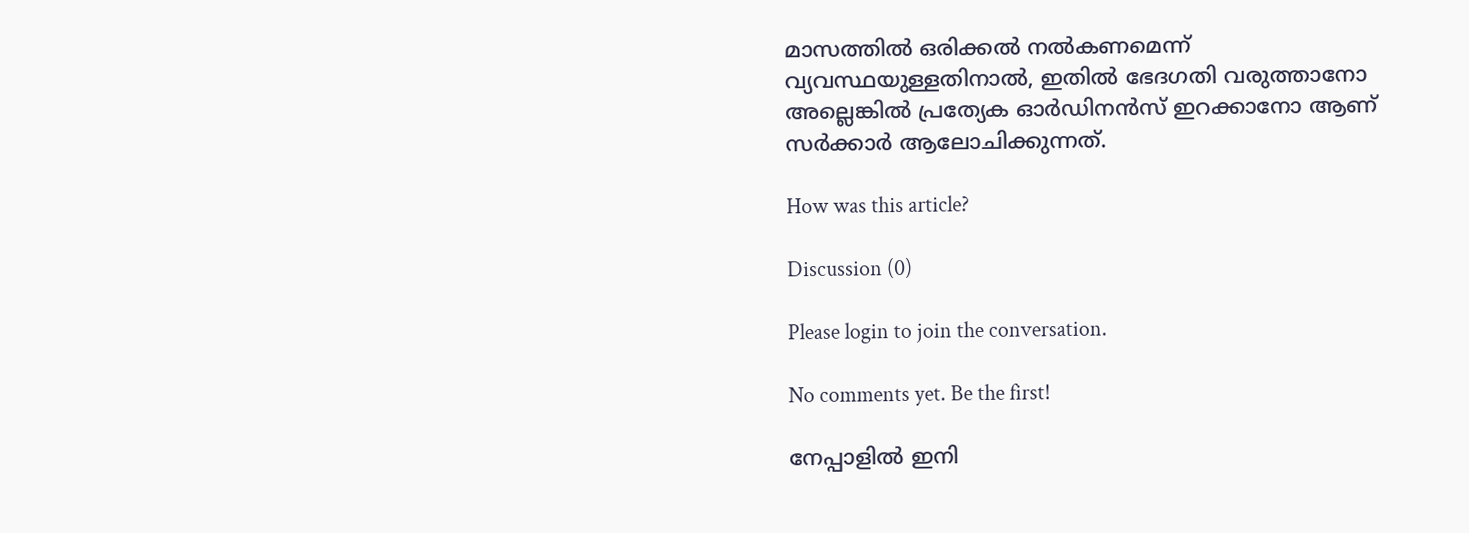മാസത്തിൽ ഒരിക്കൽ നൽകണമെന്ന് വ്യവസ്ഥയുള്ളതിനാൽ, ഇതിൽ ഭേദഗതി വരുത്താനോ അല്ലെങ്കിൽ പ്രത്യേക ഓർഡിനൻസ് ഇറക്കാനോ ആണ് സർക്കാർ ആലോചിക്കുന്നത്.

How was this article?

Discussion (0)

Please login to join the conversation.

No comments yet. Be the first!

നേപ്പാളിൽ ഇനി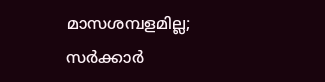മാസശമ്പളമില്ല; സർക്കാർ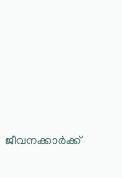ജീവനക്കാർക്ക്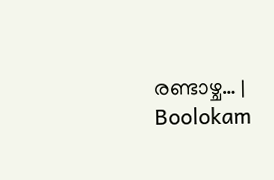രണ്ടാഴ്ച… | Boolokam